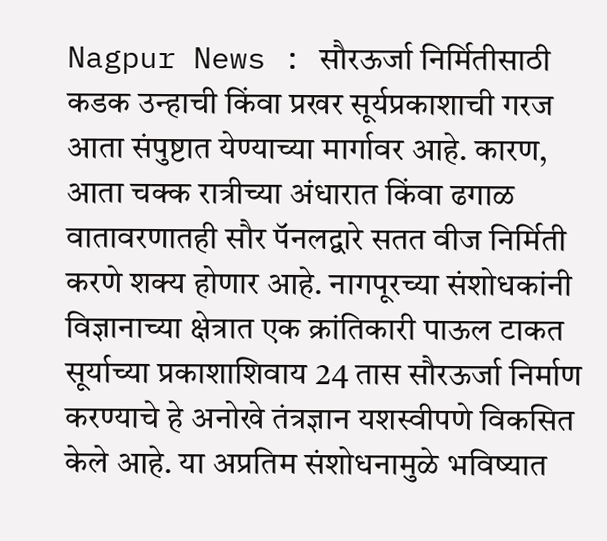Nagpur News : सौरऊर्जा निर्मितीसाठी कडक उन्हाची किंवा प्रखर सूर्यप्रकाशाची गरज आता संपुष्टात येण्याच्या मार्गावर आहे. कारण, आता चक्क रात्रीच्या अंधारात किंवा ढगाळ वातावरणातही सौर पॅनलद्वारे सतत वीज निर्मिती करणे शक्य होणार आहे. नागपूरच्या संशोधकांनी विज्ञानाच्या क्षेत्रात एक क्रांतिकारी पाऊल टाकत सूर्याच्या प्रकाशाशिवाय 24 तास सौरऊर्जा निर्माण करण्याचे हे अनोखे तंत्रज्ञान यशस्वीपणे विकसित केले आहे. या अप्रतिम संशोधनामुळे भविष्यात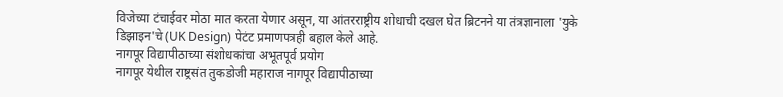विजेच्या टंचाईवर मोठा मात करता येणार असून, या आंतरराष्ट्रीय शोधाची दखल घेत ब्रिटनने या तंत्रज्ञानाला 'युके डिझाइन'चे (UK Design) पेटंट प्रमाणपत्रही बहाल केले आहे.
नागपूर विद्यापीठाच्या संशोधकांचा अभूतपूर्व प्रयोग
नागपूर येथील राष्ट्रसंत तुकडोजी महाराज नागपूर विद्यापीठाच्या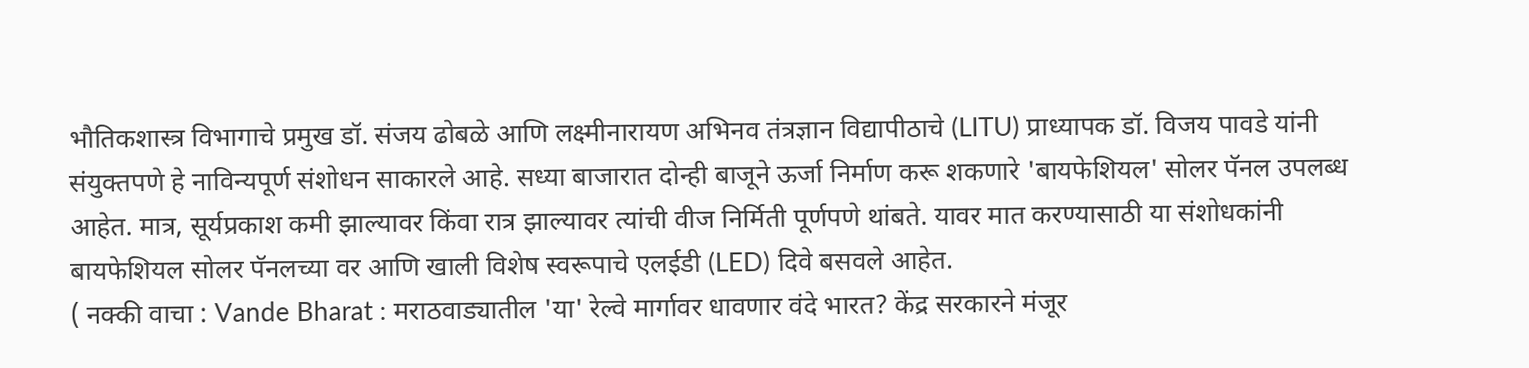भौतिकशास्त्र विभागाचे प्रमुख डॉ. संजय ढोबळे आणि लक्ष्मीनारायण अभिनव तंत्रज्ञान विद्यापीठाचे (LITU) प्राध्यापक डॉ. विजय पावडे यांनी संयुक्तपणे हे नाविन्यपूर्ण संशोधन साकारले आहे. सध्या बाजारात दोन्ही बाजूने ऊर्जा निर्माण करू शकणारे 'बायफेशियल' सोलर पॅनल उपलब्ध आहेत. मात्र, सूर्यप्रकाश कमी झाल्यावर किंवा रात्र झाल्यावर त्यांची वीज निर्मिती पूर्णपणे थांबते. यावर मात करण्यासाठी या संशोधकांनी बायफेशियल सोलर पॅनलच्या वर आणि खाली विशेष स्वरूपाचे एलईडी (LED) दिवे बसवले आहेत.
( नक्की वाचा : Vande Bharat : मराठवाड्यातील 'या' रेल्वे मार्गावर धावणार वंदे भारत? केंद्र सरकारने मंजूर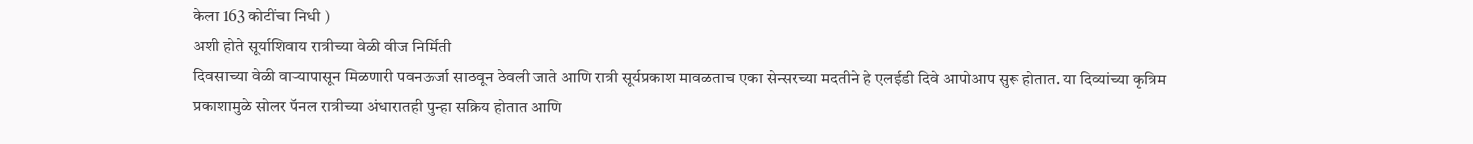केला 163 कोटींचा निधी )
अशी होते सूर्याशिवाय रात्रीच्या वेळी वीज निर्मिती
दिवसाच्या वेळी वाऱ्यापासून मिळणारी पवनऊर्जा साठवून ठेवली जाते आणि रात्री सूर्यप्रकाश मावळताच एका सेन्सरच्या मदतीने हे एलईडी दिवे आपोआप सुरू होतात. या दिव्यांच्या कृत्रिम प्रकाशामुळे सोलर पॅनल रात्रीच्या अंधारातही पुन्हा सक्रिय होतात आणि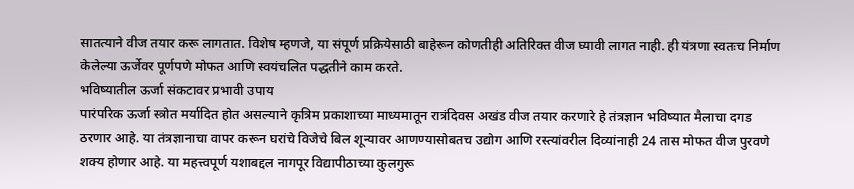सातत्याने वीज तयार करू लागतात. विशेष म्हणजे, या संपूर्ण प्रक्रियेसाठी बाहेरून कोणतीही अतिरिक्त वीज घ्यावी लागत नाही. ही यंत्रणा स्वतःच निर्माण केलेल्या ऊर्जेवर पूर्णपणे मोफत आणि स्वयंचलित पद्धतीने काम करते.
भविष्यातील ऊर्जा संकटावर प्रभावी उपाय
पारंपरिक ऊर्जा स्त्रोत मर्यादित होत असल्याने कृत्रिम प्रकाशाच्या माध्यमातून रात्रंदिवस अखंड वीज तयार करणारे हे तंत्रज्ञान भविष्यात मैलाचा दगड ठरणार आहे. या तंत्रज्ञानाचा वापर करून घरांचे विजेचे बिल शून्यावर आणण्यासोबतच उद्योग आणि रस्त्यांवरील दिव्यांनाही 24 तास मोफत वीज पुरवणे शक्य होणार आहे. या महत्त्वपूर्ण यशाबद्दल नागपूर विद्यापीठाच्या कुलगुरू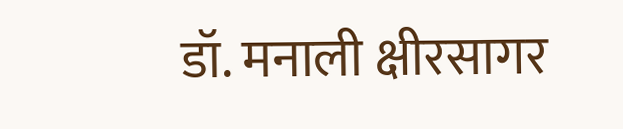डॉ. मनाली क्षीरसागर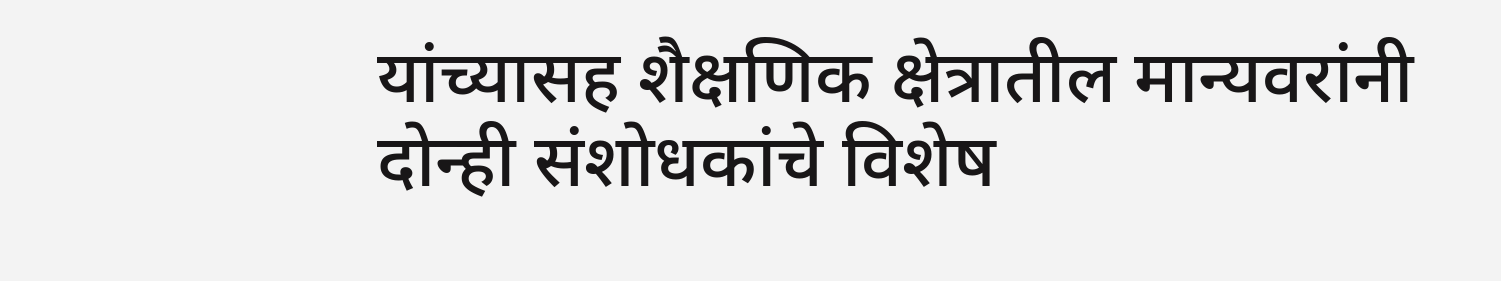यांच्यासह शैक्षणिक क्षेत्रातील मान्यवरांनी दोन्ही संशोधकांचे विशेष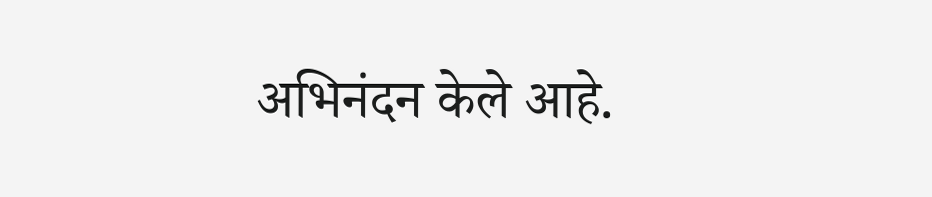अभिनंदन केले आहे.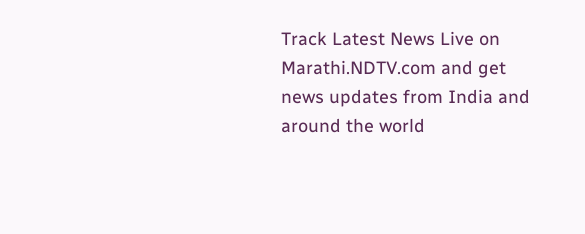Track Latest News Live on Marathi.NDTV.com and get news updates from India and around the world